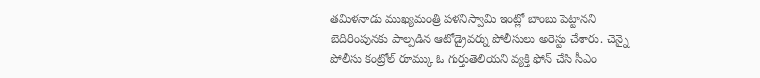తమిళనాడు ముఖ్యమంత్రి పళనిస్వామి ఇంట్లో బాంబు పెట్టానని బెదిరింపునకు పాల్పడిన ఆటోడ్రైవర్ను పోలీసులు అరెస్టు చేశారు. చెన్నై పోలీసు కంట్రోల్ రూమ్కు ఓ గుర్తుతెలియని వ్యక్తి ఫోన్ చేసి సీఎం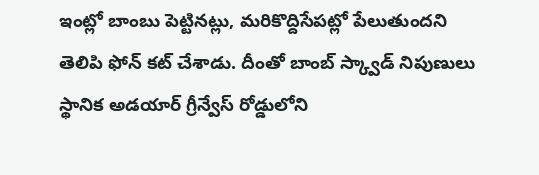ఇంట్లో బాంబు పెట్టినట్లు, మరికొద్దిసేపట్లో పేలుతుందని తెలిపి ఫోన్ కట్ చేశాడు. దీంతో బాంబ్ స్క్వాడ్ నిపుణులు స్థానిక అడయార్ గ్రీన్వేస్ రోడ్డులోని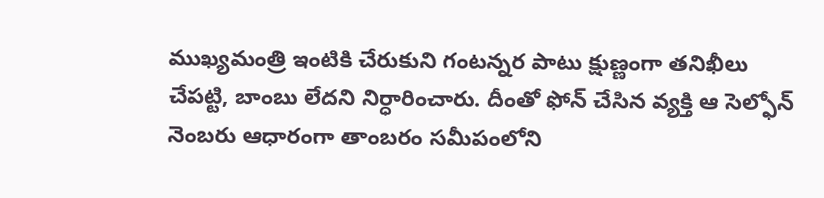ముఖ్యమంత్రి ఇంటికి చేరుకుని గంటన్నర పాటు క్షుణ్ణంగా తనిఖీలు చేపట్టి, బాంబు లేదని నిర్ధారించారు. దీంతో ఫోన్ చేసిన వ్యక్తి ఆ సెల్ఫోన్ నెంబరు ఆధారంగా తాంబరం సమీపంలోని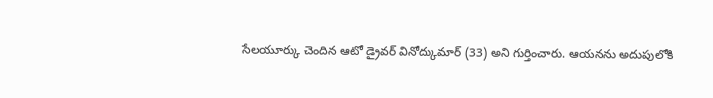సేలయూర్కు చెందిన ఆటో డ్రైవర్ వినోద్కుమార్ (33) అని గుర్తించారు. ఆయనను అదుపులోకి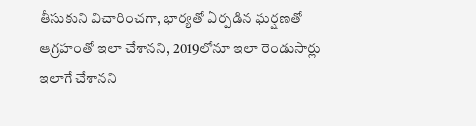తీసుకుని విచారించగా, భార్యతో ఏర్పడిన ఘర్షణతో ఆగ్రహంతో ఇలా చేశానని, 2019లోనూ ఇలా రెండుసార్లు ఇలాగే చేశానని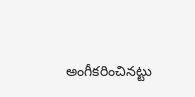అంగీకరించినట్టు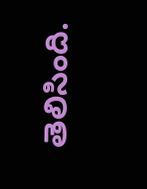తెలిసింది.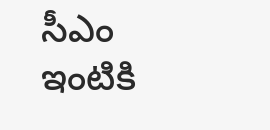సీఎం ఇంటికి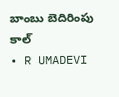బాంబు బెదిరింపు కాల్
• R UMADEVI